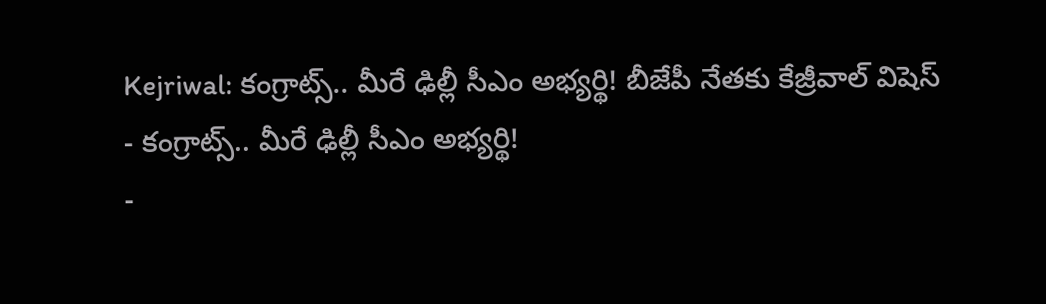Kejriwal: కంగ్రాట్స్.. మీరే ఢిల్లీ సీఎం అభ్యర్థి! బీజేపీ నేతకు కేజ్రీవాల్ విషెస్
- కంగ్రాట్స్.. మీరే ఢిల్లీ సీఎం అభ్యర్థి!
-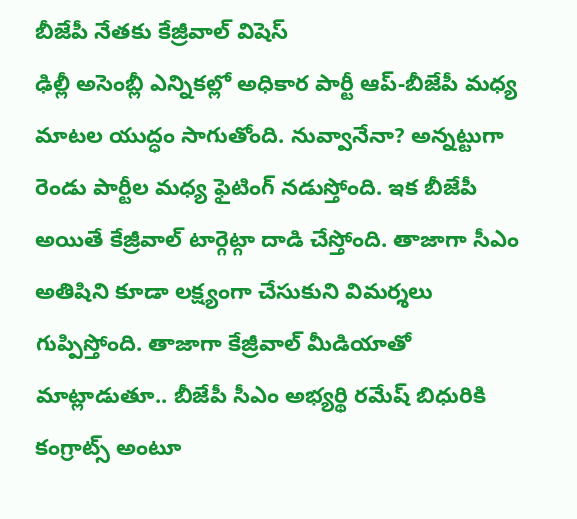బీజేపీ నేతకు కేజ్రీవాల్ విషెస్
ఢిల్లీ అసెంబ్లీ ఎన్నికల్లో అధికార పార్టీ ఆప్-బీజేపీ మధ్య మాటల యుద్ధం సాగుతోంది. నువ్వానేనా? అన్నట్టుగా రెండు పార్టీల మధ్య ఫైటింగ్ నడుస్తోంది. ఇక బీజేపీ అయితే కేజ్రీవాల్ టార్గెట్గా దాడి చేస్తోంది. తాజాగా సీఎం అతిషిని కూడా లక్ష్యంగా చేసుకుని విమర్శలు గుప్పిస్తోంది. తాజాగా కేజ్రీవాల్ మీడియాతో మాట్లాడుతూ.. బీజేపీ సీఎం అభ్యర్థి రమేష్ బిధురికి కంగ్రాట్స్ అంటూ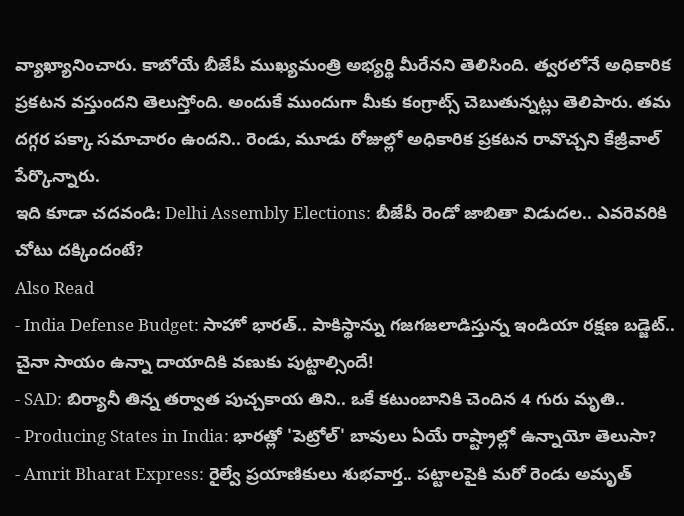వ్యాఖ్యానించారు. కాబోయే బీజేపీ ముఖ్యమంత్రి అభ్యర్థి మీరేనని తెలిసింది. త్వరలోనే అధికారిక ప్రకటన వస్తుందని తెలుస్తోంది. అందుకే ముందుగా మీకు కంగ్రాట్స్ చెబుతున్నట్లు తెలిపారు. తమ దగ్గర పక్కా సమాచారం ఉందని.. రెండు, మూడు రోజుల్లో అధికారిక ప్రకటన రావొచ్చని కేజ్రీవాల్ పేర్కొన్నారు.
ఇది కూడా చదవండి: Delhi Assembly Elections: బీజేపీ రెండో జాబితా విడుదల.. ఎవరెవరికి చోటు దక్కిందంటే?
Also Read
- India Defense Budget: సాహో భారత్.. పాకిస్థాన్ను గజగజలాడిస్తున్న ఇండియా రక్షణ బడ్జెట్.. చైనా సాయం ఉన్నా దాయాదికి వణుకు పుట్టాల్సిందే!
- SAD: బిర్యానీ తిన్న తర్వాత పుచ్చకాయ తిని.. ఒకే కటుంబానికి చెందిన 4 గురు మృతి..
- Producing States in India: భారత్లో 'పెట్రోల్' బావులు ఏయే రాష్ట్రాల్లో ఉన్నాయో తెలుసా?
- Amrit Bharat Express: రైల్వే ప్రయాణికులు శుభవార్త.. పట్టాలపైకి మరో రెండు అమృత్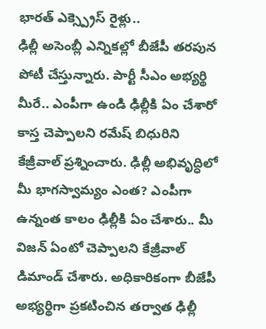భారత్ ఎక్స్ప్రెస్ రైళ్లు..
ఢిల్లీ అసెంబ్లీ ఎన్నికల్లో బీజేపీ తరపున పోటీ చేస్తున్నారు. పార్టీ సీఎం అభ్యర్థి మీరే.. ఎంపీగా ఉండి ఢిల్లీకి ఏం చేశారో కాస్త చెప్పాలని రమేష్ బిధురిని కేజ్రీవాల్ ప్రశ్నించారు. ఢిల్లీ అభివృద్ధిలో మీ భాగస్వామ్యం ఎంత? ఎంపీగా ఉన్నంత కాలం ఢిల్లీకి ఏం చేశారు.. మీ విజన్ ఏంటో చెప్పాలని కేజ్రీవాల్ డిమాండ్ చేశారు. అధికారికంగా బీజేపీ అభ్యర్థిగా ప్రకటించిన తర్వాత ఢిల్లీ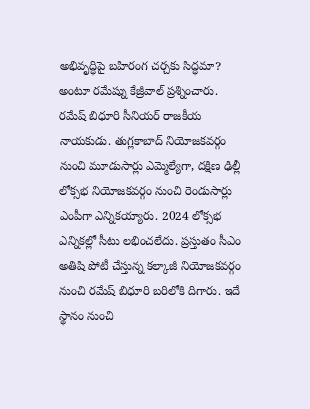అభివృద్ధిపై బహిరంగ చర్చకు సిద్ధమా? అంటూ రమేష్ను కేజ్రీవాల్ ప్రశ్నించారు.
రమేష్ బిధూరి సీనియర్ రాజకీయ నాయకుడు. తుగ్లకాబాద్ నియోజకవర్గం నుంచి మూడుసార్లు ఎమ్మెల్యేగా, దక్షిణ ఢిల్లీ లోక్సభ నియోజకవర్గం నుంచి రెండుసార్లు ఎంపీగా ఎన్నికయ్యారు. 2024 లోక్సభ ఎన్నికల్లో సీటు లభించలేదు. ప్రస్తుతం సీఎం అతిషి పోటీ చేస్తున్న కల్కాజీ నియోజకవర్గం నుంచి రమేష్ బిధూరి బరిలోకి దిగారు. ఇదే స్థానం నుంచి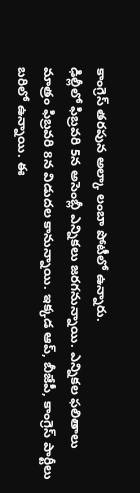కాంగ్రెస్ తరపున అల్కా లంబా పోటీలో ఉన్నారు.
ఢిల్లీలో ఫిబ్రవరి 5న అసెంబ్లీ ఎన్నికలు జరగనున్నాయి. ఎన్నికల ఫలితాలు మాత్రం ఫిబ్రవరి 8న విడుదల కానున్నాయి. ఇక్కడ ఆప్, బీజేపీ, కాంగ్రెస్ పార్టీలు బరిలో ఉన్నాయి. ఈ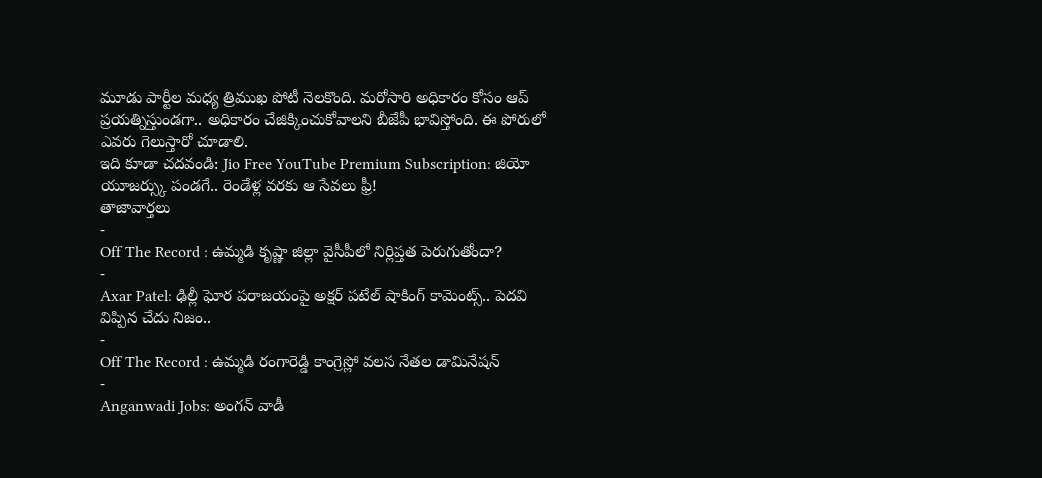మూడు పార్టీల మధ్య త్రిముఖ పోటీ నెలకొంది. మరోసారి అధికారం కోసం ఆప్ ప్రయత్నిస్తుండగా.. అధికారం చేజిక్కించుకోవాలని బీజేపీ భావిస్తోంది. ఈ పోరులో ఎవరు గెలుస్తారో చూడాలి.
ఇది కూడా చదవండి: Jio Free YouTube Premium Subscription: జియో యూజర్స్కు పండగే.. రెండేళ్ల వరకు ఆ సేవలు ఫ్రీ!
తాజావార్తలు
-
Off The Record : ఉమ్మడి కృష్ణా జిల్లా వైసీపీలో నిర్లిప్తత పెరుగుతోందా?
-
Axar Patel: ఢిల్లీ ఘోర పరాజయంపై అక్షర్ పటేల్ షాకింగ్ కామెంట్స్.. పెదవి విప్పిన చేదు నిజం..
-
Off The Record : ఉమ్మడి రంగారెడ్డి కాంగ్రెస్లో వలస నేతల డామినేషన్
-
Anganwadi Jobs: అంగన్ వాడీ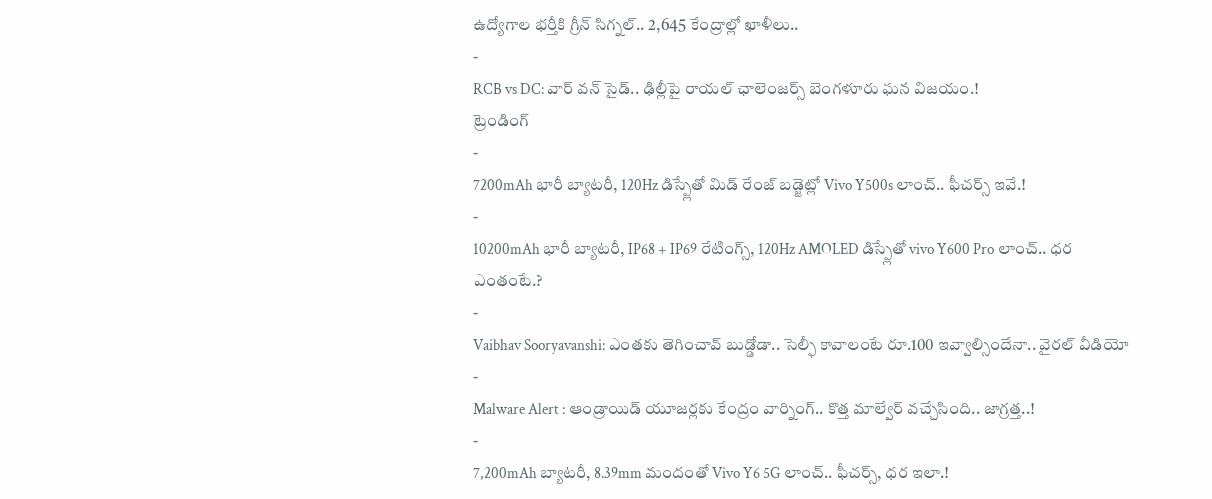ఉద్యోగాల భర్తీకి గ్రీన్ సిగ్నల్.. 2,645 కేంద్రాల్లో ఖాళీలు..
-
RCB vs DC: వార్ వన్ సైడ్.. ఢిల్లీపై రాయల్ ఛాలెంజర్స్ బెంగళూరు ఘన విజయం.!
ట్రెండింగ్
-
7200mAh భారీ బ్యాటరీ, 120Hz డిస్ప్లేతో మిడ్ రేంజ్ బడ్జెట్లో Vivo Y500s లాంచ్.. ఫీచర్స్ ఇవే.!
-
10200mAh భారీ బ్యాటరీ, IP68 + IP69 రేటింగ్స్, 120Hz AMOLED డిస్ప్లేతో vivo Y600 Pro లాంచ్.. ధర ఎంతంటే.?
-
Vaibhav Sooryavanshi: ఎంతకు తెగించావ్ బుడ్డోడా.. సెల్ఫీ కావాలంటే రూ.100 ఇవ్వాల్సిందేనా.. వైరల్ వీడియో
-
Malware Alert : ఆండ్రాయిడ్ యూజర్లకు కేంద్రం వార్నింగ్.. కొత్త మాల్వేర్ వచ్చేసింది.. జాగ్రత్త..!
-
7,200mAh బ్యాటరీ, 8.39mm మందంతో Vivo Y6 5G లాంచ్.. ఫీచర్స్, ధర ఇలా.!